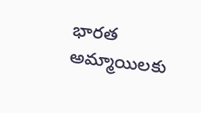భారత అమ్మాయిలకు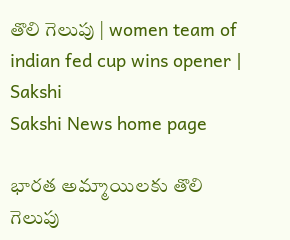తొలి గెలుపు | women team of indian fed cup wins opener | Sakshi
Sakshi News home page

భారత అమ్మాయిలకు తొలి గెలుపు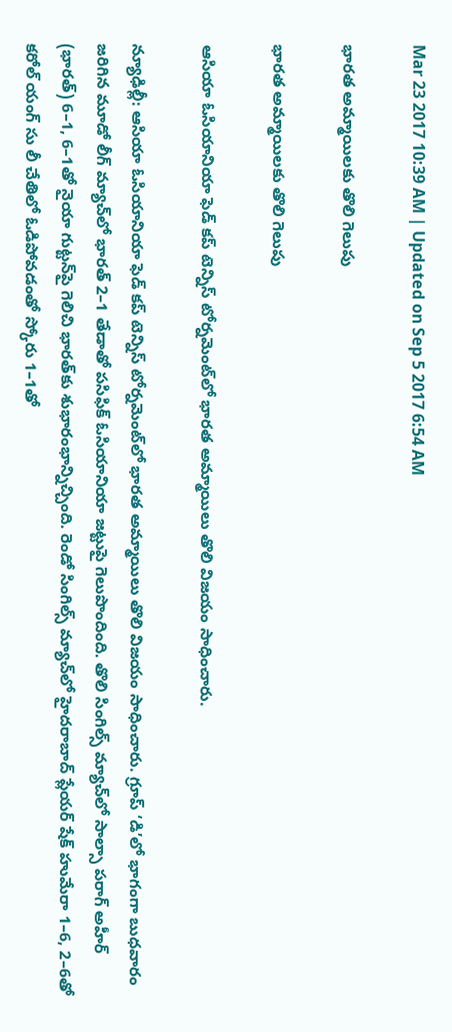Mar 23 2017 10:39 AM | Updated on Sep 5 2017 6:54 AM

భారత అమ్మాయిలకు తొలి గెలుపు

భారత అమ్మాయిలకు తొలి గెలుపు

ఆసియా ఓసియానియా ఫెడ్‌ కప్‌ టెన్నిస్‌ టోర్నమెంట్‌లో భారత అమ్మాయిలు తొలి విజయం సాధించారు.

న్యూఢిల్లీ: ఆసియా ఓసియానియా ఫెడ్‌ కప్‌ టెన్నిస్‌ టోర్నమెంట్‌లో భారత అమ్మాయిలు తొలి విజయం సాధించారు. గ్రూప్‌ ‘డి’లో భాగంగా బుధవారం జరిగిన మూడో లీగ్‌ మ్యాచ్‌లో భారత్‌ 2–1 తేడాతో పసిఫిక్‌ ఓసియానియా జట్టుపై గెలుపొందింది. తొలి సింగిల్స్‌ మ్యాచ్‌లో సాల్సా పరాగ్‌ అహీర్‌ (భారత్‌) 6–1, 6–1తో నైయా గుట్టన్‌పై గెలిచి భారత్‌కు శుభారంభాన్నిచ్చింది. రెండో సింగిల్స్‌ మ్యాచ్‌లో హైదరాబాద్‌ ప్లేయర్‌ షేక్‌ హుమేరా 1–6, 2–6తో కరోల్‌ యంగ్‌ సు లీ చేతిలో ఓడిపోవడంతో స్కోరు 1–1తో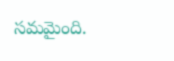సమమైంది.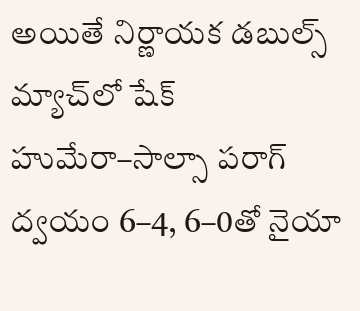అయితే నిర్ణాయక డబుల్స్‌ మ్యాచ్‌లో షేక్‌ హుమేరా–సాల్సా పరాగ్‌ ద్వయం 6–4, 6–0తో నైయా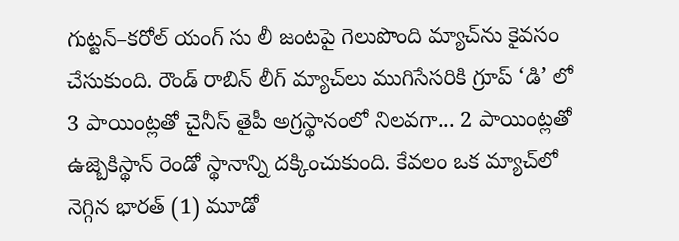గుట్టన్‌–కరోల్‌ యంగ్‌ సు లీ జంటపై గెలుపొంది మ్యాచ్‌ను కైవసం చేసుకుంది. రౌండ్‌ రాబిన్‌ లీగ్‌ మ్యాచ్‌లు ముగిసేసరికి గ్రూప్‌ ‘డి’ లో 3 పాయింట్లతో చైనీస్‌ తైపీ అగ్రస్థానంలో నిలవగా... 2 పాయింట్లతో ఉజ్బెకిస్థాన్‌ రెండో స్థానాన్ని దక్కించుకుంది. కేవలం ఒక మ్యాచ్‌లో నెగ్గిన భారత్‌ (1) మూడో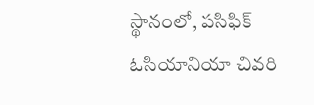స్థానంలో, పసిఫిక్‌ ఓసియానియా చివరి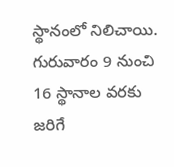స్థానంలో నిలిచాయి. గురువారం 9 నుంచి 16 స్థానాల వరకు జరిగే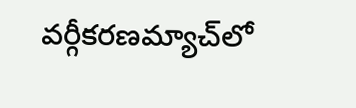వర్గీకరణమ్యాచ్‌లో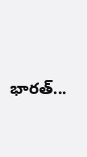భారత్‌...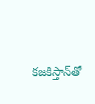కజకిస్తాన్‌తో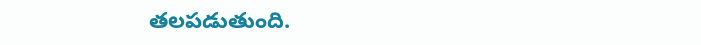తలపడుతుంది.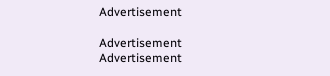Advertisement

Advertisement
Advertisement